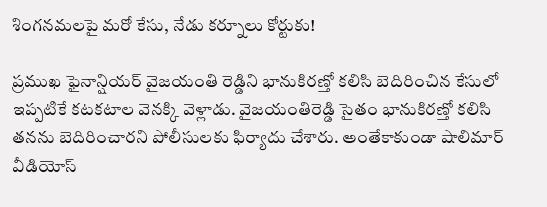శింగనమలపై మరో కేసు, నేడు కర్నూలు కోర్టుకు!

ప్రముఖ ఫైనాన్షియర్ వైజయంతి రెడ్డిని భానుకిరణ్తో కలిసి బెదిరించిన కేసులో ఇప్పటికే కటకటాల వెనక్కి వెళ్లాడు. వైజయంతిరెడ్డి సైతం భానుకిరణ్తో కలిసి తనను బెదిరించారని పోలీసులకు ఫిర్యాదు చేశారు. అంతేకాకుండా షాలిమార్ వీడియోస్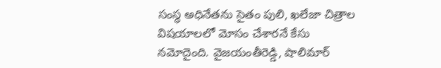సంస్థ అధినేతను సైతం పులి, ఖలేజా చిత్రాల విషయాలలో మోసం చేశారనే కేసు నమోదైంది. వైజయంతీరెడ్డి, షాలిమార్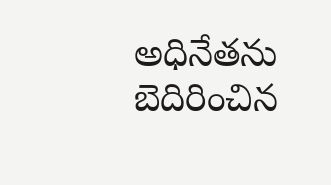అధినేతను బెదిరించిన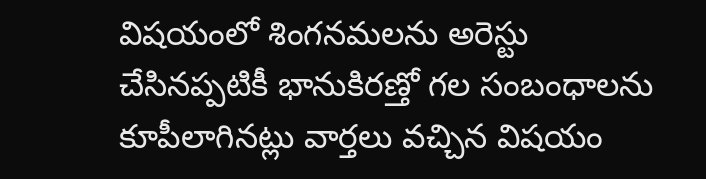విషయంలో శింగనమలను అరెస్టు చేసినప్పటికీ భానుకిరణ్తో గల సంబంధాలను కూపీలాగినట్లు వార్తలు వచ్చిన విషయం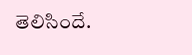తెలిసిందే.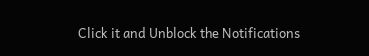Click it and Unblock the Notifications